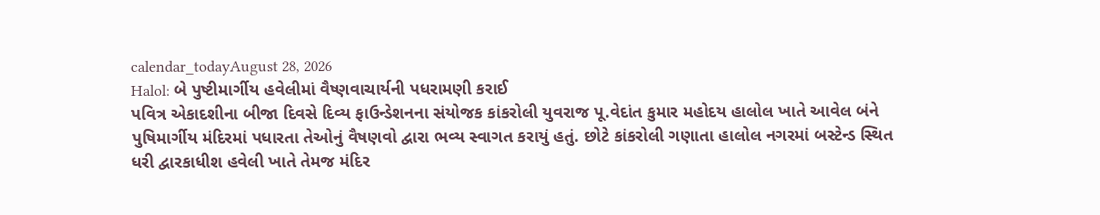calendar_todayAugust 28, 2026
Halol: બે પુષ્ટીમાર્ગીય હવેલીમાં વૈષ્ણવાચાર્યની પધરામણી કરાઈ
પવિત્ર એકાદશીના બીજા દિવસે દિવ્ય ફાઉન્ડેશનના સંયોજક કાંકરોલી યુવરાજ પૂ.વેદાંત કુમાર મહોદય હાલોલ ખાતે આવેલ બંને પુષિમાર્ગીય મંદિરમાં પધારતા તેઓનું વૈષણવો દ્વારા ભવ્ય સ્વાગત કરાયું હતું. છોટે કાંકરોલી ગણાતા હાલોલ નગરમાં બસ્ટેન્ડ સ્થિત ધરી દ્વારકાધીશ હવેલી ખાતે તેમજ મંદિર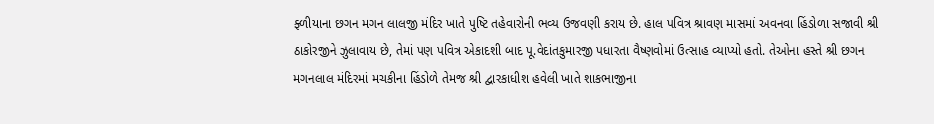ફ્ળીયાના છગન મગન લાલજી મંદિર ખાતે પુષ્ટિ તહેવારોની ભવ્ય ઉજવણી કરાય છે. હાલ પવિત્ર શ્રાવણ માસમાં અવનવા હિંડોળા સજાવી શ્રી ઠાકોરજીને ઝુલાવાય છે, તેમાં પણ પવિત્ર એકાદશી બાદ પૂ.વેદાંતકુમારજી પધારતા વૈષ્ણવોમાં ઉત્સાહ વ્યાપ્યો હતો. તેઓના હસ્તે શ્રી છગન મગનલાલ મંદિરમાં મચકીના હિંડોળે તેમજ શ્રી દ્વારકાધીશ હવેલી ખાતે શાકભાજીના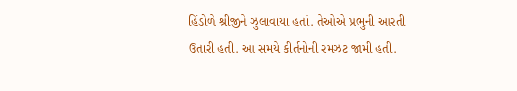હિંડોળે શ્રીજીને ઝુલાવાયા હતાં. તેઓએ પ્રભુની આરતી ઉતારી હતી. આ સમયે કીર્તનોની રમઝટ જામી હતી.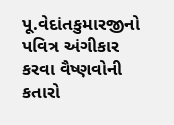પૂ.વેદાંતકુમારજીનો પવિત્ર અંગીકાર કરવા વૈષ્ણવોની કતારો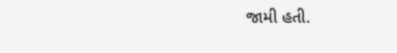જામી હતી.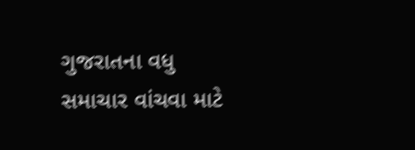ગુજરાતના વધુ સમાચાર વાંચવા માટે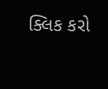ક્લિક કરો